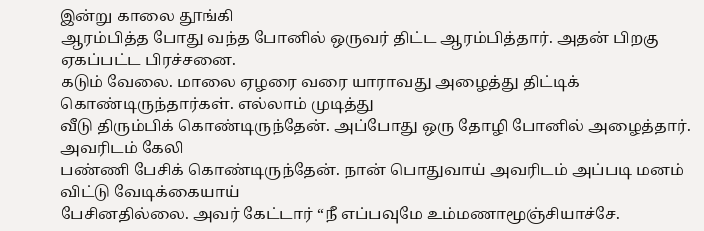இன்று காலை தூங்கி
ஆரம்பித்த போது வந்த போனில் ஒருவர் திட்ட ஆரம்பித்தார். அதன் பிறகு ஏகப்பட்ட பிரச்சனை.
கடும் வேலை. மாலை ஏழரை வரை யாராவது அழைத்து திட்டிக் கொண்டிருந்தார்கள். எல்லாம் முடித்து
வீடு திரும்பிக் கொண்டிருந்தேன். அப்போது ஒரு தோழி போனில் அழைத்தார். அவரிடம் கேலி
பண்ணி பேசிக் கொண்டிருந்தேன். நான் பொதுவாய் அவரிடம் அப்படி மனம் விட்டு வேடிக்கையாய்
பேசினதில்லை. அவர் கேட்டார் “நீ எப்பவுமே உம்மணாமூஞ்சியாச்சே.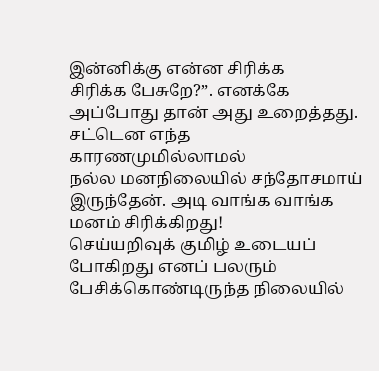இன்னிக்கு என்ன சிரிக்க
சிரிக்க பேசுறே?”. எனக்கே அப்போது தான் அது உறைத்தது. சட்டென எந்த காரணமுமில்லாமல்
நல்ல மனநிலையில் சந்தோசமாய் இருந்தேன். அடி வாங்க வாங்க மனம் சிரிக்கிறது!
செய்யறிவுக் குமிழ் உடையப் போகிறது எனப் பலரும் பேசிக்கொண்டிருந்த நிலையில்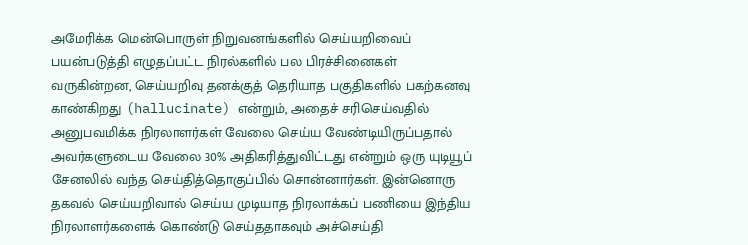அமேரிக்க மென்பொருள் நிறுவனங்களில் செய்யறிவைப் பயன்படுத்தி எழுதப்பட்ட நிரல்களில் பல பிரச்சினைகள் வருகின்றன, செய்யறிவு தனக்குத் தெரியாத பகுதிகளில் பகற்கனவு காண்கிறது (hallucinate) என்றும், அதைச் சரிசெய்வதில் அனுபவமிக்க நிரலாளர்கள் வேலை செய்ய வேண்டியிருப்பதால் அவர்களுடைய வேலை 30% அதிகரித்துவிட்டது என்றும் ஒரு யுடியூப் சேனலில் வந்த செய்தித்தொகுப்பில் சொன்னார்கள். இன்னொரு தகவல் செய்யறிவால் செய்ய முடியாத நிரலாக்கப் பணியை இந்திய நிரலாளர்களைக் கொண்டு செய்ததாகவும் அச்செய்தி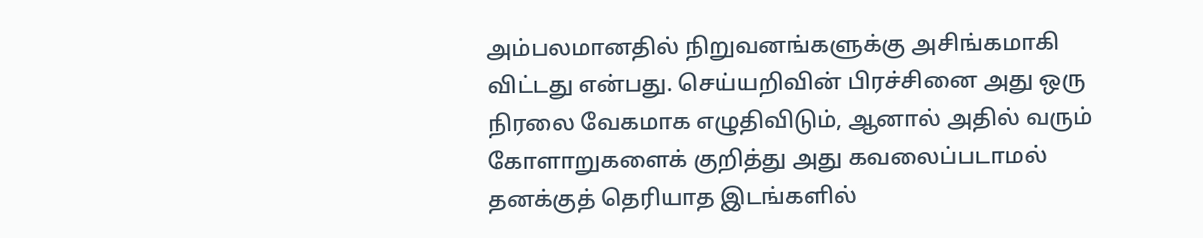அம்பலமானதில் நிறுவனங்களுக்கு அசிங்கமாகி விட்டது என்பது. செய்யறிவின் பிரச்சினை அது ஒரு நிரலை வேகமாக எழுதிவிடும், ஆனால் அதில் வரும் கோளாறுகளைக் குறித்து அது கவலைப்படாமல் தனக்குத் தெரியாத இடங்களில்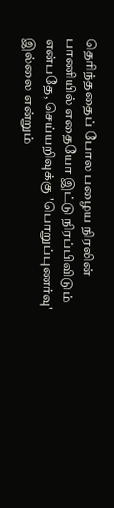தெரிந்ததைப் போல பழைய நிரலின் பாணியில் எதையோ இட்டு நிரப்பிவிடும் என்பதே, செய்யறிவுக்கு 'பொறுப்புணர்வு' இல்லை என்றும்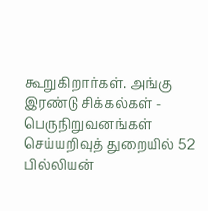கூறுகிறார்கள். அங்கு இரண்டு சிக்கல்கள் - பெருநிறுவனங்கள் செய்யறிவுத் துறையில் 52 பில்லியன்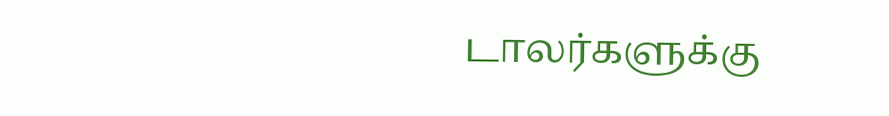டாலர்களுக்கு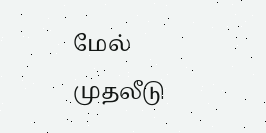மேல் முதலீடு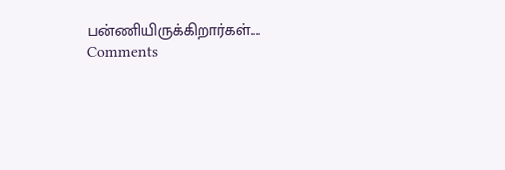பன்ணியிருக்கிறார்கள்....
Comments